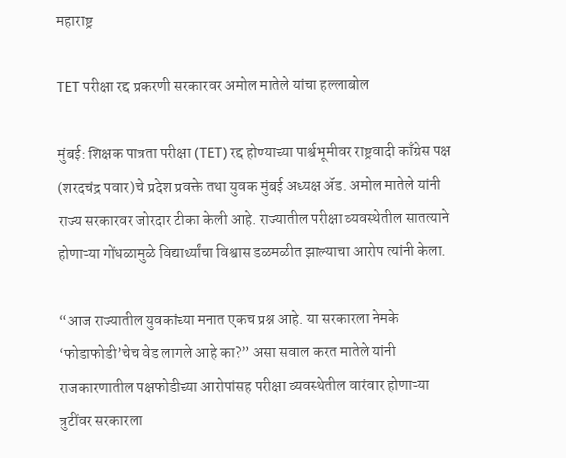महाराष्ट्र

TET परीक्षा रद्द प्रकरणी सरकारवर अमोल मातेले यांचा हल्लाबोल

मुंबई: शिक्षक पात्रता परीक्षा (TET) रद्द होण्याच्या पार्श्वभूमीवर राष्ट्रवादी काँग्रेस पक्ष (शरदचंद्र पवार)चे प्रदेश प्रवक्ते तथा युवक मुंबई अध्यक्ष ॲड. अमोल मातेले यांनी राज्य सरकारवर जोरदार टीका केली आहे. राज्यातील परीक्षा व्यवस्थेतील सातत्याने होणाऱ्या गोंधळामुळे विद्यार्थ्यांचा विश्वास डळमळीत झाल्याचा आरोप त्यांनी केला.

“आज राज्यातील युवकांच्या मनात एकच प्रश्न आहे. या सरकारला नेमके ‘फोडाफोडी’चेच वेड लागले आहे का?” असा सवाल करत मातेले यांनी राजकारणातील पक्षफोडीच्या आरोपांसह परीक्षा व्यवस्थेतील वारंवार होणाऱ्या त्रुटींवर सरकारला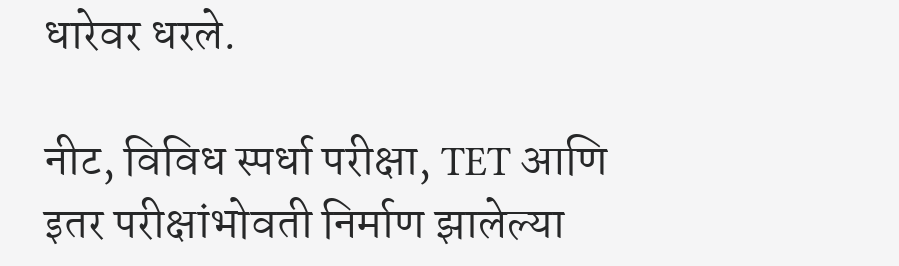धारेवर धरले.

नीट, विविध स्पर्धा परीक्षा, TET आणि इतर परीक्षांभोवती निर्माण झालेल्या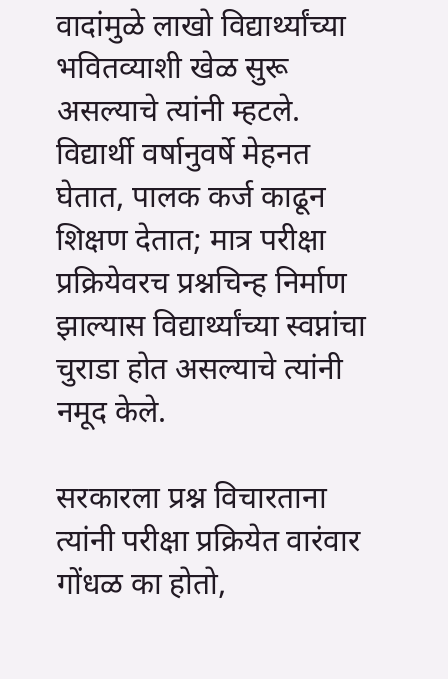वादांमुळे लाखो विद्यार्थ्यांच्या भवितव्याशी खेळ सुरू असल्याचे त्यांनी म्हटले. विद्यार्थी वर्षानुवर्षे मेहनत घेतात, पालक कर्ज काढून शिक्षण देतात; मात्र परीक्षा प्रक्रियेवरच प्रश्नचिन्ह निर्माण झाल्यास विद्यार्थ्यांच्या स्वप्नांचा चुराडा होत असल्याचे त्यांनी नमूद केले.

सरकारला प्रश्न विचारताना त्यांनी परीक्षा प्रक्रियेत वारंवार गोंधळ का होतो,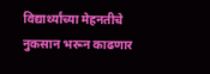विद्यार्थ्यांच्या मेहनतीचे नुकसान भरून काढणार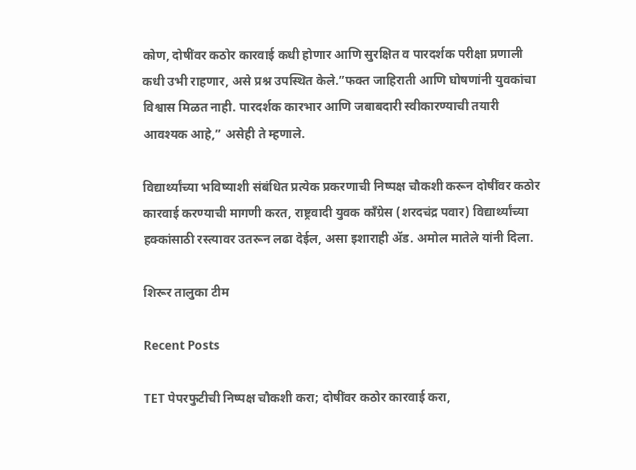कोण, दोषींवर कठोर कारवाई कधी होणार आणि सुरक्षित व पारदर्शक परीक्षा प्रणाली कधी उभी राहणार, असे प्रश्न उपस्थित केले.”फक्त जाहिराती आणि घोषणांनी युवकांचा विश्वास मिळत नाही. पारदर्शक कारभार आणि जबाबदारी स्वीकारण्याची तयारी आवश्यक आहे,” असेही ते म्हणाले.

विद्यार्थ्यांच्या भविष्याशी संबंधित प्रत्येक प्रकरणाची निष्पक्ष चौकशी करून दोषींवर कठोर कारवाई करण्याची मागणी करत, राष्ट्रवादी युवक काँग्रेस (शरदचंद्र पवार) विद्यार्थ्यांच्या हक्कांसाठी रस्त्यावर उतरून लढा देईल, असा इशाराही ॲड. अमोल मातेले यांनी दिला.

शिरूर तालुका टीम

Recent Posts

TET पेपरफुटीची निष्पक्ष चौकशी करा; दोषींवर कठोर कारवाई करा,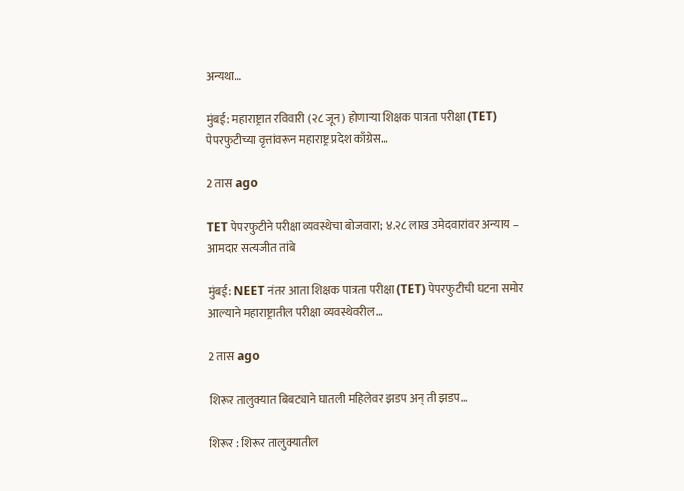अन्यथा…

मुंबई: महाराष्ट्रात रविवारी (२८ जून) होणाऱ्या शिक्षक पात्रता परीक्षा (TET) पेपरफुटीच्या वृत्तांवरून महाराष्ट्र प्रदेश काँग्रेस…

2 तास ago

TET पेपरफुटीने परीक्षा व्यवस्थेचा बोजवारा; ४.२८ लाख उमेदवारांवर अन्याय – आमदार सत्यजीत तांबे

मुंबई: NEET नंतर आता शिक्षक पात्रता परीक्षा (TET) पेपरफुटीची घटना समोर आल्याने महाराष्ट्रातील परीक्षा व्यवस्थेवरील…

2 तास ago

शिरूर तालुक्यात बिबट्याने घातली महिलेवर झडप अन् ती झडप…

शिरूर : शिरूर तालुक्यातील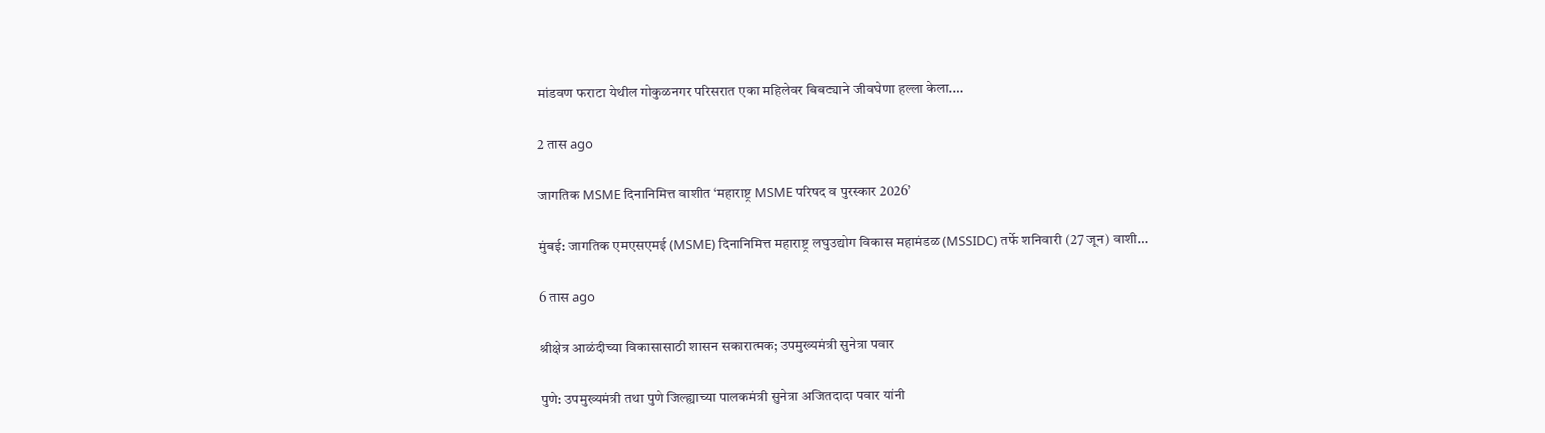मांडवण फराटा येथील गोकुळनगर परिसरात एका महिलेवर बिबट्याने जीवघेणा हल्ला केला.…

2 तास ago

जागतिक MSME दिनानिमित्त वाशीत ‘महाराष्ट्र MSME परिषद व पुरस्कार 2026’

मुंबई: जागतिक एमएसएमई (MSME) दिनानिमित्त महाराष्ट्र लघुउद्योग विकास महामंडळ (MSSIDC) तर्फे शनिवारी (27 जून) वाशी…

6 तास ago

श्रीक्षेत्र आळंदीच्या विकासासाठी शासन सकारात्मक; उपमुख्यमंत्री सुनेत्रा पवार

पुणे: उपमुख्यमंत्री तथा पुणे जिल्ह्याच्या पालकमंत्री सुनेत्रा अजितदादा पवार यांनी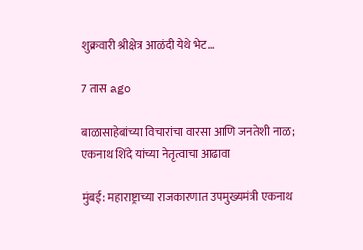शुक्रवारी श्रीक्षेत्र आळंदी येथे भेट…

7 तास ago

बाळासाहेबांच्या विचारांचा वारसा आणि जनतेशी नाळ; एकनाथ शिंदे यांच्या नेतृत्वाचा आढावा

मुंबई: महाराष्ट्राच्या राजकारणात उपमुख्यमंत्री एकनाथ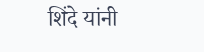शिंदे यांनी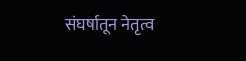संघर्षातून नेतृत्व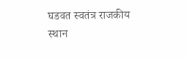घडवत स्वतंत्र राजकीय स्थान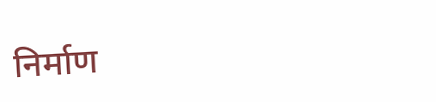निर्माण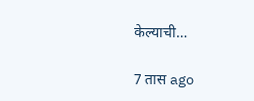केल्याची…

7 तास ago